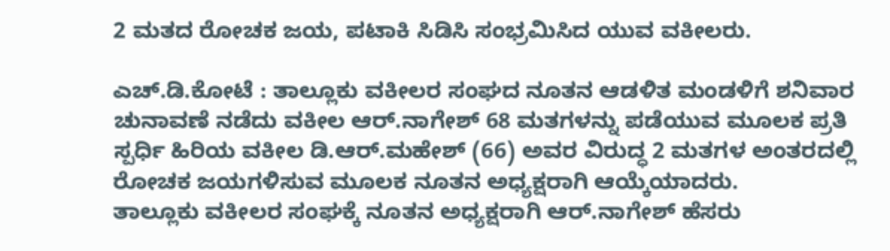2 ಮತದ ರೋಚಕ ಜಯ, ಪಟಾಕಿ ಸಿಡಿಸಿ ಸಂಭ್ರಮಿಸಿದ ಯುವ ವಕೀಲರು.

ಎಚ್.ಡಿ.ಕೋಟೆ : ತಾಲ್ಲೂಕು ವಕೀಲರ ಸಂಘದ ನೂತನ ಆಡಳಿತ ಮಂಡಳಿಗೆ ಶನಿವಾರ ಚುನಾವಣೆ ನಡೆದು ವಕೀಲ ಆರ್.ನಾಗೇಶ್ 68 ಮತಗಳನ್ನು ಪಡೆಯುವ ಮೂಲಕ ಪ್ರತಿ ಸ್ಪರ್ಧಿ ಹಿರಿಯ ವಕೀಲ ಡಿ.ಆರ್.ಮಹೇಶ್ (66) ಅವರ ವಿರುದ್ಧ 2 ಮತಗಳ ಅಂತರದಲ್ಲಿ ರೋಚಕ ಜಯಗಳಿಸುವ ಮೂಲಕ ನೂತನ ಅಧ್ಯಕ್ಷರಾಗಿ ಆಯ್ಕೆಯಾದರು.
ತಾಲ್ಲೂಕು ವಕೀಲರ ಸಂಘಕ್ಕೆ ನೂತನ ಅಧ್ಯಕ್ಷರಾಗಿ ಆರ್.ನಾಗೇಶ್ ಹೆಸರು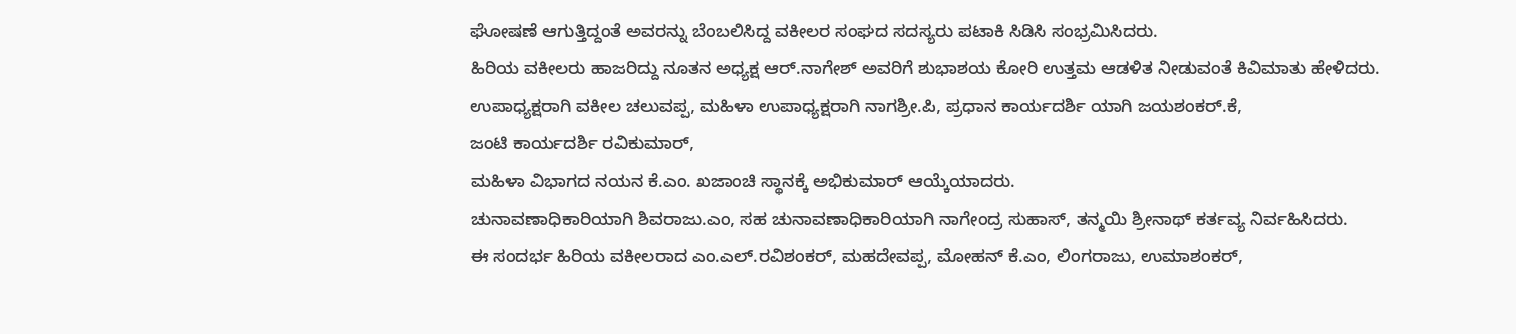ಘೋಷಣೆ ಆಗುತ್ತಿದ್ದಂತೆ ಅವರನ್ನು ಬೆಂಬಲಿಸಿದ್ದ ವಕೀಲರ ಸಂಘದ ಸದಸ್ಯರು ಪಟಾಕಿ ಸಿಡಿಸಿ ಸಂಭ್ರಮಿಸಿದರು.
ಹಿರಿಯ ವಕೀಲರು ಹಾಜರಿದ್ದು ನೂತನ ಅಧ್ಯಕ್ಷ ಆರ್.ನಾಗೇಶ್ ಅವರಿಗೆ ಶುಭಾಶಯ ಕೋರಿ ಉತ್ತಮ ಆಡಳಿತ ನೀಡುವಂತೆ ಕಿವಿಮಾತು ಹೇಳಿದರು.
ಉಪಾಧ್ಯಕ್ಷರಾಗಿ ವಕೀಲ ಚಲುವಪ್ಪ, ಮಹಿಳಾ ಉಪಾಧ್ಯಕ್ಷರಾಗಿ ನಾಗಶ್ರೀ.ಪಿ, ಪ್ರಧಾನ ಕಾರ್ಯದರ್ಶಿ ಯಾಗಿ ಜಯಶಂಕರ್.ಕೆ,
ಜಂಟಿ ಕಾರ್ಯದರ್ಶಿ ರವಿಕುಮಾರ್,
ಮಹಿಳಾ ವಿಭಾಗದ ನಯನ ಕೆ.ಎಂ. ಖಜಾಂಚಿ ಸ್ಥಾನಕ್ಕೆ ಅಭಿಕುಮಾರ್ ಆಯ್ಕೆಯಾದರು.
ಚುನಾವಣಾಧಿಕಾರಿಯಾಗಿ ಶಿವರಾಜು.ಎಂ, ಸಹ ಚುನಾವಣಾಧಿಕಾರಿಯಾಗಿ ನಾಗೇಂದ್ರ ಸುಹಾಸ್, ತನ್ಮಯಿ ಶ್ರೀನಾಥ್ ಕರ್ತವ್ಯ ನಿರ್ವಹಿಸಿದರು.
ಈ ಸಂದರ್ಭ ಹಿರಿಯ ವಕೀಲರಾದ ಎಂ.ಎಲ್.ರವಿಶಂಕರ್, ಮಹದೇವಪ್ಪ, ಮೋಹನ್ ಕೆ.ಎಂ, ಲಿಂಗರಾಜು, ಉಮಾಶಂಕರ್,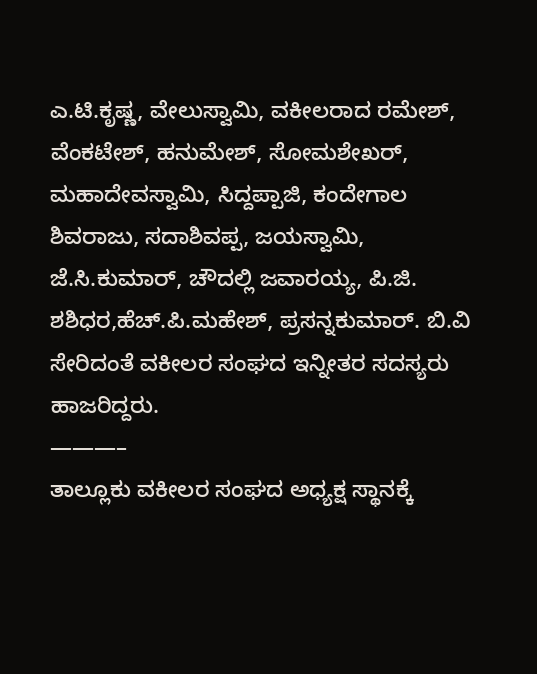ಎ.ಟಿ.ಕೃಷ್ಣ, ವೇಲುಸ್ವಾಮಿ, ವಕೀಲರಾದ ರಮೇಶ್, ವೆಂಕಟೇಶ್, ಹನುಮೇಶ್, ಸೋಮಶೇಖರ್, ಮಹಾದೇವಸ್ವಾಮಿ, ಸಿದ್ದಪ್ಪಾಜಿ, ಕಂದೇಗಾಲ ಶಿವರಾಜು, ಸದಾಶಿವಪ್ಪ, ಜಯಸ್ವಾಮಿ, ಜೆ.ಸಿ.ಕುಮಾರ್, ಚೌದಲ್ಲಿ ಜವಾರಯ್ಯ, ಪಿ.ಜಿ. ಶಶಿಧರ,ಹೆಚ್.ಪಿ.ಮಹೇಶ್, ಪ್ರಸನ್ನಕುಮಾರ್. ಬಿ.ವಿ ಸೇರಿದಂತೆ ವಕೀಲರ ಸಂಘದ ಇನ್ನೀತರ ಸದಸ್ಯರು ಹಾಜರಿದ್ದರು.
———–
ತಾಲ್ಲೂಕು ವಕೀಲರ ಸಂಘದ ಅಧ್ಯಕ್ಷ ಸ್ಥಾನಕ್ಕೆ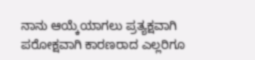ನಾನು ಆಯ್ಕೆಯಾಗಲು ಪ್ರತ್ಯಕ್ಷವಾಗಿ ಪರೋಕ್ಷವಾಗಿ ಕಾರಣರಾದ ಎಲ್ಲರಿಗೂ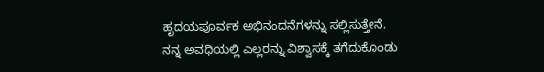ಹೃದಯಪೂರ್ವಕ ಅಭಿನಂದನೆಗಳನ್ನು ಸಲ್ಲಿಸುತ್ತೇನೆ.
ನನ್ನ ಅವಧಿಯಲ್ಲಿ ಎಲ್ಲರನ್ನು ವಿಶ್ವಾಸಕ್ಕೆ ತಗೆದುಕೊಂಡು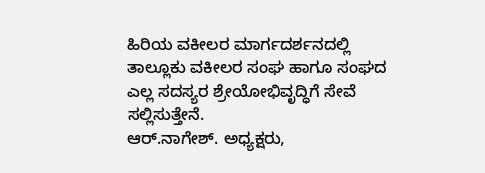ಹಿರಿಯ ವಕೀಲರ ಮಾರ್ಗದರ್ಶನದಲ್ಲಿ ತಾಲ್ಲೂಕು ವಕೀಲರ ಸಂಘ ಹಾಗೂ ಸಂಘದ ಎಲ್ಲ ಸದಸ್ಯರ ಶ್ರೇಯೋಭಿವೃದ್ಧಿಗೆ ಸೇವೆ ಸಲ್ಲಿಸುತ್ತೇನೆ.
ಆರ್.ನಾಗೇಶ್. ಅಧ್ಯಕ್ಷರು,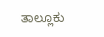ತಾಲ್ಲೂಕು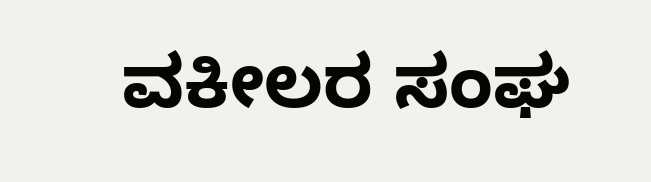ವಕೀಲರ ಸಂಘ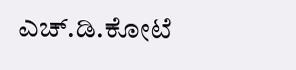ಎಚ್.ಡಿ.ಕೋಟೆ